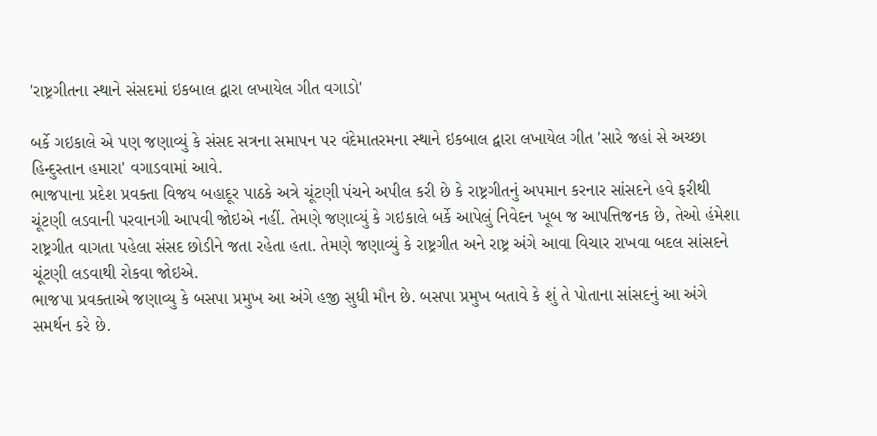'રાષ્ટ્રગીતના સ્થાને સંસદમાં ઇકબાલ દ્વારા લખાયેલ ગીત વગાડો'

બર્કે ગઇકાલે એ પણ જણાવ્યું કે સંસદ સત્રના સમાપન પર વંદેમાતરમના સ્થાને ઇકબાલ દ્વારા લખાયેલ ગીત 'સારે જહાં સે અચ્છા હિન્દુસ્તાન હમારા' વગાડવામાં આવે.
ભાજપાના પ્રદેશ પ્રવક્તા વિજય બહાદૂર પાઠકે અત્રે ચૂંટણી પંચને અપીલ કરી છે કે રાષ્ટ્રગીતનું અપમાન કરનાર સાંસદને હવે ફરીથી ચૂંટણી લડવાની પરવાનગી આપવી જોઇએ નહીં. તેમણે જણાવ્યું કે ગઇકાલે બર્કે આપેલું નિવેદન ખૂબ જ આપત્તિજનક છે, તેઓ હંમેશા રાષ્ટ્રગીત વાગતા પહેલા સંસદ છોડીને જતા રહેતા હતા. તેમણે જણાવ્યું કે રાષ્ટ્રગીત અને રાષ્ટ્ર અંગે આવા વિચાર રાખવા બદલ સાંસદને ચૂંટણી લડવાથી રોકવા જોઇએ.
ભાજપા પ્રવક્તાએ જણાવ્યુ કે બસપા પ્રમુખ આ અંગે હજી સુધી મૌન છે. બસપા પ્રમુખ બતાવે કે શું તે પોતાના સાંસદનું આ અંગે સમર્થન કરે છે.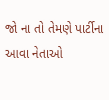જો ના તો તેમણે પાર્ટીના આવા નેતાઓ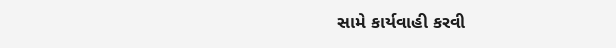સામે કાર્યવાહી કરવી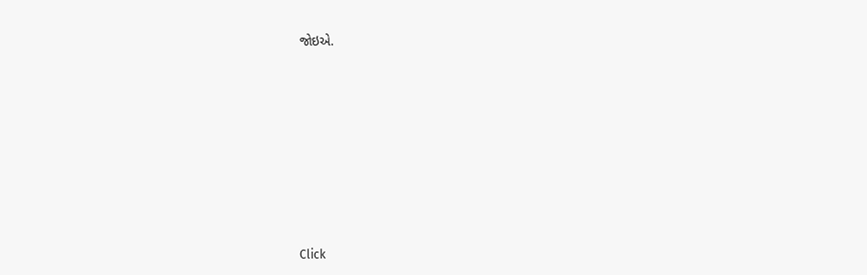જોઇએ.












Click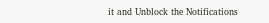it and Unblock the Notifications